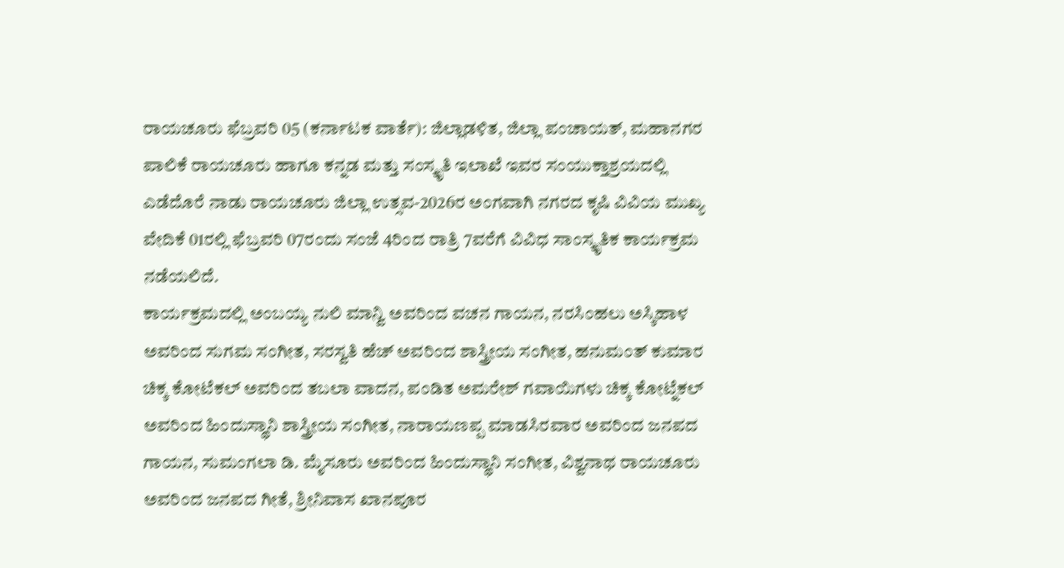ರಾಯಚೂರು ಫೆಬ್ರವರಿ 05 (ಕರ್ನಾಟಕ ವಾರ್ತೆ): ಜಿಲ್ಲಾಡಳಿತ, ಜಿಲ್ಲಾ ಪಂಚಾಯತ್, ಮಹಾನಗರ ಪಾಲಿಕೆ ರಾಯಚೂರು ಹಾಗೂ ಕನ್ನಡ ಮತ್ತು ಸಂಸ್ಕೃತಿ ಇಲಾಖೆ ಇವರ ಸಂಯುಕ್ತಾಶ್ರಯದಲ್ಲಿ ಎಡೆದೊರೆ ನಾಡು ರಾಯಚೂರು ಜಿಲ್ಲಾ ಉತ್ಸವ-2026ರ ಅಂಗವಾಗಿ ನಗರದ ಕೃಷಿ ವಿವಿಯ ಮುಖ್ಯ ವೇದಿಕೆ 01ರಲ್ಲಿ ಫೆಬ್ರವರಿ 07ರಂದು ಸಂಜೆ 4ರಿಂದ ರಾತ್ರಿ 7ವರೆಗೆ ವಿವಿಧ ಸಾಂಸ್ಕೃತಿಕ ಕಾರ್ಯಕ್ರಮ ನಡೆಯಲಿದೆ.
ಕಾರ್ಯಕ್ರಮದಲ್ಲಿ ಅಂಬಯ್ಯ ನುಲಿ ಮಾನ್ವಿ ಅವರಿಂದ ವಚನ ಗಾಯನ, ನರಸಿಂಹಲು ಅಸ್ಕಿಹಾಳ ಅವರಿಂದ ಸುಗಮ ಸಂಗೀತ, ಸರಸ್ವತಿ ಹೆಚ್ ಅವರಿಂದ ಶಾಸ್ತ್ರೀಯ ಸಂಗೀತ, ಹನುಮಂತ್ ಕುಮಾರ ಚಿಕ್ಕ ಕೋಟೆಕಲ್ ಅವರಿಂದ ತಬಲಾ ವಾದನ, ಪಂಡಿತ ಅಮರೇಶ್ ಗವಾಯಿಗಳು ಚಿಕ್ಕ ಕೋಟ್ನೆಕಲ್ ಅವರಿಂದ ಹಿಂದುಸ್ಥಾನಿ ಶಾಸ್ತ್ರೀಯ ಸಂಗೀತ, ನಾರಾಯಣಪ್ಪ ಮಾಡಸಿರವಾರ ಅವರಿಂದ ಜನಪದ ಗಾಯನ, ಸುಮಂಗಲಾ ಡಿ. ಮೈಸೂರು ಅವರಿಂದ ಹಿಂದುಸ್ಥಾನಿ ಸಂಗೀತ, ವಿಶ್ವನಾಥ ರಾಯಚೂರು ಅವರಿಂದ ಜನಪದ ಗೀತೆ, ಶ್ರೀನಿವಾಸ ಖಾನಪೂರ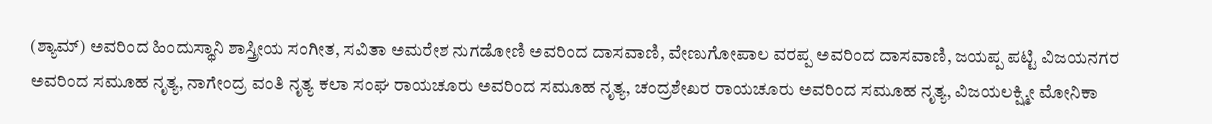(ಶ್ಯಾಮ್) ಅವರಿಂದ ಹಿಂದುಸ್ಥಾನಿ ಶಾಸ್ತ್ರೀಯ ಸಂಗೀತ, ಸವಿತಾ ಅಮರೇಶ ನುಗಡೋಣಿ ಅವರಿಂದ ದಾಸವಾಣಿ, ವೇಣುಗೋಪಾಲ ವರಪ್ಪ ಅವರಿಂದ ದಾಸವಾಣಿ, ಜಯಪ್ಪ ಪಟ್ಟಿ ವಿಜಯನಗರ ಅವರಿಂದ ಸಮೂಹ ನೃತ್ಯ, ನಾಗೇಂದ್ರ ವಂತಿ ನೃತ್ಯ ಕಲಾ ಸಂಘ ರಾಯಚೂರು ಅವರಿಂದ ಸಮೂಹ ನೃತ್ಯ, ಚಂದ್ರಶೇಖರ ರಾಯಚೂರು ಅವರಿಂದ ಸಮೂಹ ನೃತ್ಯ, ವಿಜಯಲಕ್ಷ್ಮೀ ಮೋನಿಕಾ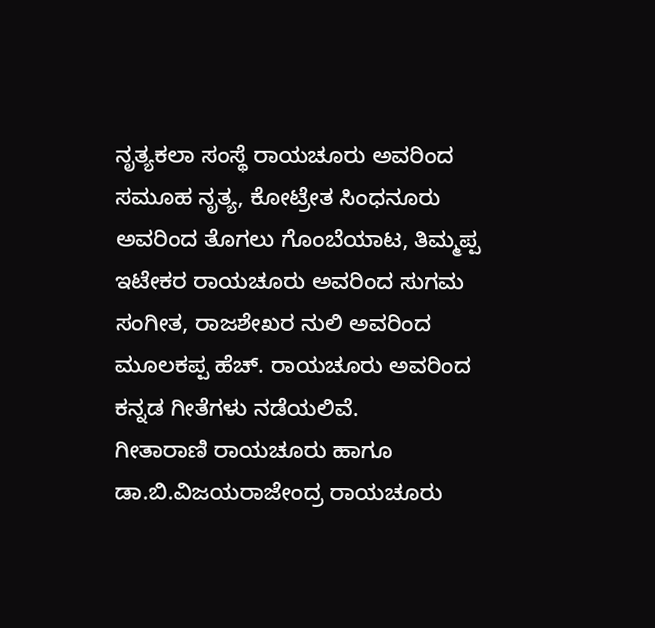ನೃತ್ಯಕಲಾ ಸಂಸ್ಥೆ ರಾಯಚೂರು ಅವರಿಂದ ಸಮೂಹ ನೃತ್ಯ, ಕೋಟ್ರೇತ ಸಿಂಧನೂರು ಅವರಿಂದ ತೊಗಲು ಗೊಂಬೆಯಾಟ, ತಿಮ್ಮಪ್ಪ ಇಟೇಕರ ರಾಯಚೂರು ಅವರಿಂದ ಸುಗಮ ಸಂಗೀತ, ರಾಜಶೇಖರ ನುಲಿ ಅವರಿಂದ ಮೂಲಕಪ್ಪ ಹೆಚ್. ರಾಯಚೂರು ಅವರಿಂದ ಕನ್ನಡ ಗೀತೆಗಳು ನಡೆಯಲಿವೆ.
ಗೀತಾರಾಣಿ ರಾಯಚೂರು ಹಾಗೂ ಡಾ.ಬಿ.ವಿಜಯರಾಜೇಂದ್ರ ರಾಯಚೂರು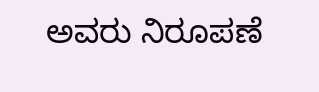ಅವರು ನಿರೂಪಣೆ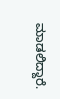ಮಾಡಲಿದ್ದಾರೆ.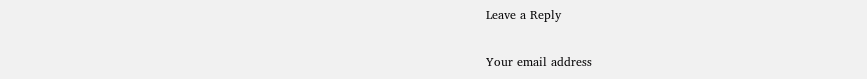Leave a Reply

Your email address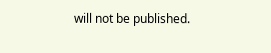will not be published.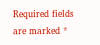Required fields are marked *